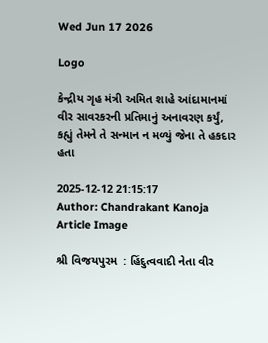Wed Jun 17 2026

Logo

કેન્દ્રીય ગૃહ મંત્રી અમિત શાહે આંદામાનમાં વીર સાવરકરની પ્રતિમાનું અનાવરણ કર્યું, કહ્યું તેમને તે સન્માન ન મળ્યું જેના તે હકદાર હતા

2025-12-12 21:15:17
Author: Chandrakant Kanoja
Article Image

શ્રી વિજયપુરમ  : હિંદુત્વવાદી નેતા વીર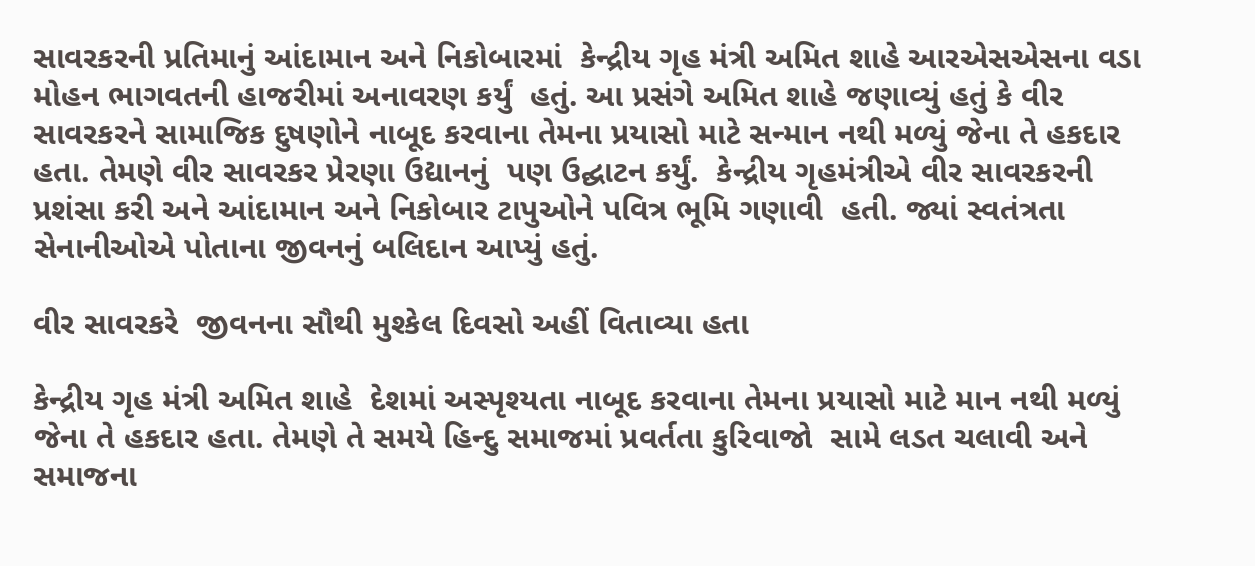સાવરકરની પ્રતિમાનું આંદામાન અને નિકોબારમાં  કેન્દ્રીય ગૃહ મંત્રી અમિત શાહે આરએસએસના વડા મોહન ભાગવતની હાજરીમાં અનાવરણ કર્યું  હતું. આ પ્રસંગે અમિત શાહે જણાવ્યું હતું કે વીર સાવરકરને સામાજિક દુષણોને નાબૂદ કરવાના તેમના પ્રયાસો માટે સન્માન નથી મળ્યું જેના તે હકદાર હતા. તેમણે વીર સાવરકર પ્રેરણા ઉદ્યાનનું  પણ ઉદ્ઘાટન કર્યું.  કેન્દ્રીય ગૃહમંત્રીએ વીર સાવરકરની પ્રશંસા કરી અને આંદામાન અને નિકોબાર ટાપુઓને પવિત્ર ભૂમિ ગણાવી  હતી. જ્યાં સ્વતંત્રતા સેનાનીઓએ પોતાના જીવનનું બલિદાન આપ્યું હતું.

વીર સાવરકરે  જીવનના સૌથી મુશ્કેલ દિવસો અહીં વિતાવ્યા હતા

કેન્દ્રીય ગૃહ મંત્રી અમિત શાહે  દેશમાં અસ્પૃશ્યતા નાબૂદ કરવાના તેમના પ્રયાસો માટે માન નથી મળ્યું જેના તે હકદાર હતા. તેમણે તે સમયે હિન્દુ સમાજમાં પ્રવર્તતા કુરિવાજો  સામે લડત ચલાવી અને સમાજના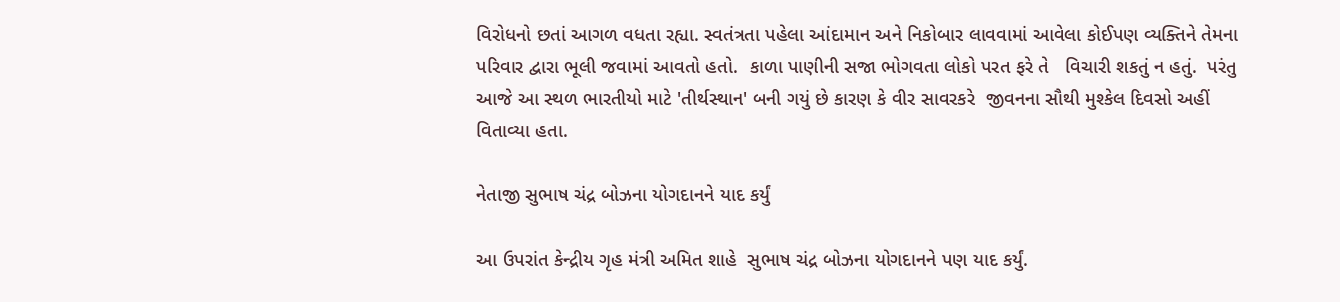વિરોધનો છતાં આગળ વધતા રહ્યા. સ્વતંત્રતા પહેલા આંદામાન અને નિકોબાર લાવવામાં આવેલા કોઈપણ વ્યક્તિને તેમના પરિવાર દ્વારા ભૂલી જવામાં આવતો હતો.  કાળા પાણીની સજા ભોગવતા લોકો પરત ફરે તે   વિચારી શકતું ન હતું.  પરંતુ આજે આ સ્થળ ભારતીયો માટે 'તીર્થસ્થાન' બની ગયું છે કારણ કે વીર સાવરકરે  જીવનના સૌથી મુશ્કેલ દિવસો અહીં વિતાવ્યા હતા.

નેતાજી સુભાષ ચંદ્ર બોઝના યોગદાનને યાદ કર્યું

આ ઉપરાંત કેન્દ્રીય ગૃહ મંત્રી અમિત શાહે  સુભાષ ચંદ્ર બોઝના યોગદાનને પણ યાદ કર્યું.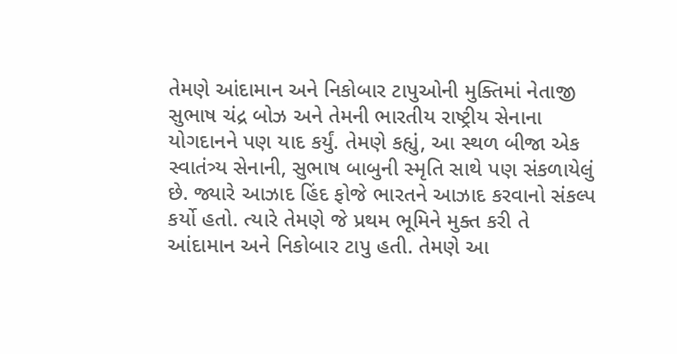તેમણે આંદામાન અને નિકોબાર ટાપુઓની મુક્તિમાં નેતાજી સુભાષ ચંદ્ર બોઝ અને તેમની ભારતીય રાષ્ટ્રીય સેનાના યોગદાનને પણ યાદ કર્યું. તેમણે કહ્યું, આ સ્થળ બીજા એક સ્વાતંત્ર્ય સેનાની, સુભાષ બાબુની સ્મૃતિ સાથે પણ સંકળાયેલું છે. જ્યારે આઝાદ હિંદ ફોજે ભારતને આઝાદ કરવાનો સંકલ્પ કર્યો હતો. ત્યારે તેમણે જે પ્રથમ ભૂમિને મુક્ત કરી તે આંદામાન અને નિકોબાર ટાપુ હતી. તેમણે આ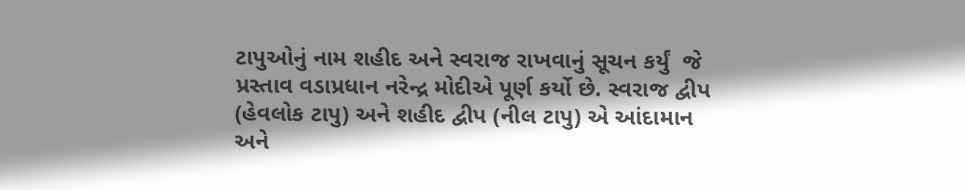ટાપુઓનું નામ શહીદ અને સ્વરાજ રાખવાનું સૂચન કર્યું  જે પ્રસ્તાવ વડાપ્રધાન નરેન્દ્ર મોદીએ પૂર્ણ કર્યો છે. સ્વરાજ દ્વીપ (હેવલોક ટાપુ) અને શહીદ દ્વીપ (નીલ ટાપુ) એ આંદામાન અને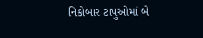નિકોબાર ટાપુઓમાં બે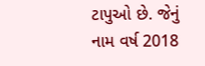ટાપુઓ છે. જેનું નામ વર્ષ 2018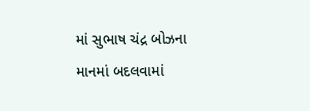માં સુભાષ ચંદ્ર બોઝના માનમાં બદલવામાં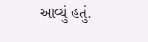આવ્યું હતું.